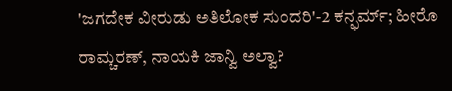'ಜಗದೇಕ ವೀರುಡು ಅತಿಲೋಕ ಸುಂದರಿ'-2 ಕನ್ಫರ್ಮ್; ಹೀರೊ ರಾಮ್ಚರಣ್, ನಾಯಕಿ ಜಾನ್ವಿ ಅಲ್ವಾ?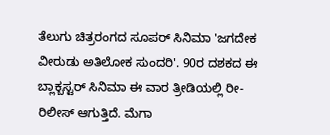ತೆಲುಗು ಚಿತ್ರರಂಗದ ಸೂಪರ್ ಸಿನಿಮಾ 'ಜಗದೇಕ ವೀರುಡು ಅತಿಲೋಕ ಸುಂದರಿ'. 90ರ ದಶಕದ ಈ ಬ್ಲಾಕ್ಬಸ್ಟರ್ ಸಿನಿಮಾ ಈ ವಾರ ತ್ರೀಡಿಯಲ್ಲಿ ರೀ-ರಿಲೀಸ್ ಆಗುತ್ತಿದೆ. ಮೆಗಾ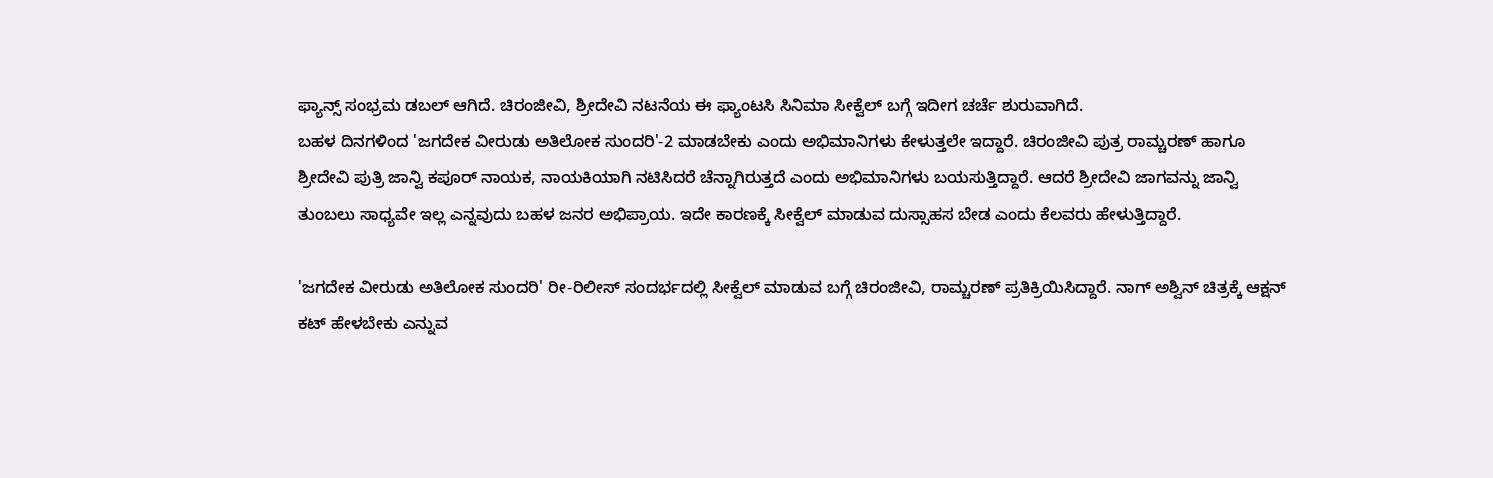ಫ್ಯಾನ್ಸ್ ಸಂಭ್ರಮ ಡಬಲ್ ಆಗಿದೆ. ಚಿರಂಜೀವಿ, ಶ್ರೀದೇವಿ ನಟನೆಯ ಈ ಫ್ಯಾಂಟಸಿ ಸಿನಿಮಾ ಸೀಕ್ವೆಲ್ ಬಗ್ಗೆ ಇದೀಗ ಚರ್ಚೆ ಶುರುವಾಗಿದೆ.
ಬಹಳ ದಿನಗಳಿಂದ 'ಜಗದೇಕ ವೀರುಡು ಅತಿಲೋಕ ಸುಂದರಿ'-2 ಮಾಡಬೇಕು ಎಂದು ಅಭಿಮಾನಿಗಳು ಕೇಳುತ್ತಲೇ ಇದ್ದಾರೆ. ಚಿರಂಜೀವಿ ಪುತ್ರ ರಾಮ್ಚರಣ್ ಹಾಗೂ ಶ್ರೀದೇವಿ ಪುತ್ರಿ ಜಾನ್ವಿ ಕಪೂರ್ ನಾಯಕ, ನಾಯಕಿಯಾಗಿ ನಟಿಸಿದರೆ ಚೆನ್ನಾಗಿರುತ್ತದೆ ಎಂದು ಅಭಿಮಾನಿಗಳು ಬಯಸುತ್ತಿದ್ದಾರೆ. ಆದರೆ ಶ್ರೀದೇವಿ ಜಾಗವನ್ನು ಜಾನ್ವಿ ತುಂಬಲು ಸಾಧ್ಯವೇ ಇಲ್ಲ ಎನ್ನವುದು ಬಹಳ ಜನರ ಅಭಿಪ್ರಾಯ. ಇದೇ ಕಾರಣಕ್ಕೆ ಸೀಕ್ವೆಲ್ ಮಾಡುವ ದುಸ್ಸಾಹಸ ಬೇಡ ಎಂದು ಕೆಲವರು ಹೇಳುತ್ತಿದ್ದಾರೆ.

'ಜಗದೇಕ ವೀರುಡು ಅತಿಲೋಕ ಸುಂದರಿ' ರೀ-ರಿಲೀಸ್ ಸಂದರ್ಭದಲ್ಲಿ ಸೀಕ್ವೆಲ್ ಮಾಡುವ ಬಗ್ಗೆ ಚಿರಂಜೀವಿ, ರಾಮ್ಚರಣ್ ಪ್ರತಿಕ್ರಿಯಿಸಿದ್ದಾರೆ. ನಾಗ್ ಅಶ್ವಿನ್ ಚಿತ್ರಕ್ಕೆ ಆಕ್ಷನ್ ಕಟ್ ಹೇಳಬೇಕು ಎನ್ನುವ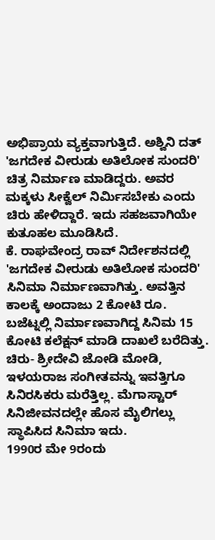ಅಭಿಪ್ರಾಯ ವ್ಯಕ್ತವಾಗುತ್ತಿದೆ. ಅಶ್ವಿನಿ ದತ್ 'ಜಗದೇಕ ವೀರುಡು ಅತಿಲೋಕ ಸುಂದರಿ' ಚಿತ್ರ ನಿರ್ಮಾಣ ಮಾಡಿದ್ದರು. ಅವರ ಮಕ್ಕಳು ಸೀಕ್ವೆಲ್ ನಿರ್ಮಿಸಬೇಕು ಎಂದು ಚಿರು ಹೇಳಿದ್ದಾರೆ. ಇದು ಸಹಜವಾಗಿಯೇ ಕುತೂಹಲ ಮೂಡಿಸಿದೆ.
ಕೆ. ರಾಘವೇಂದ್ರ ರಾವ್ ನಿರ್ದೇಶನದಲ್ಲಿ 'ಜಗದೇಕ ವೀರುಡು ಅತಿಲೋಕ ಸುಂದರಿ' ಸಿನಿಮಾ ನಿರ್ಮಾಣವಾಗಿತ್ತು. ಅವತ್ತಿನ ಕಾಲಕ್ಕೆ ಅಂದಾಜು 2 ಕೋಟಿ ರೂ. ಬಜೆಟ್ನಲ್ಲಿ ನಿರ್ಮಾಣವಾಗಿದ್ದ ಸಿನಿಮ 15 ಕೋಟಿ ಕಲೆಕ್ಷನ್ ಮಾಡಿ ದಾಖಲೆ ಬರೆದಿತ್ತು. ಚಿರು- ಶ್ರೀದೇವಿ ಜೋಡಿ ಮೋಡಿ, ಇಳಯರಾಜ ಸಂಗೀತವನ್ನು ಇವತ್ತಿಗೂ ಸಿನಿರಸಿಕರು ಮರೆತ್ತಿಲ್ಲ. ಮೆಗಾಸ್ಟಾರ್ ಸಿನಿಜೀವನದಲ್ಲೇ ಹೊಸ ಮೈಲಿಗಲ್ಲು ಸ್ಥಾಪಿಸಿದ ಸಿನಿಮಾ ಇದು.
1990ರ ಮೇ 9ರಂದು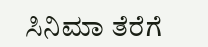ಸಿನಿಮಾ ತೆರೆಗೆ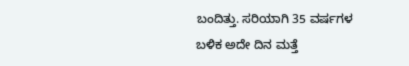ಬಂದಿತ್ತು. ಸರಿಯಾಗಿ 35 ವರ್ಷಗಳ ಬಳಿಕ ಅದೇ ದಿನ ಮತ್ತೆ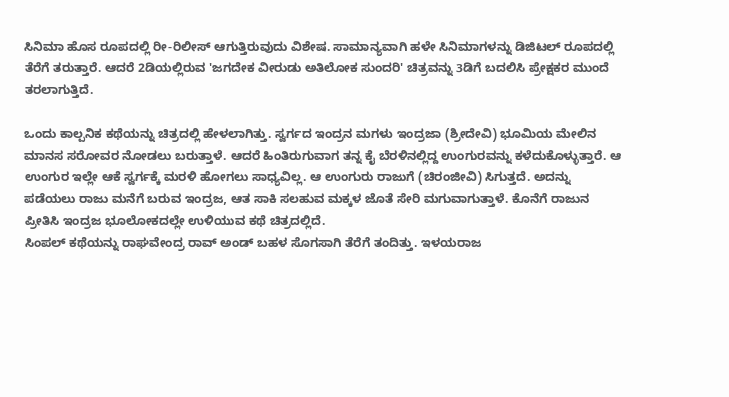ಸಿನಿಮಾ ಹೊಸ ರೂಪದಲ್ಲಿ ರೀ-ರಿಲೀಸ್ ಆಗುತ್ತಿರುವುದು ವಿಶೇಷ. ಸಾಮಾನ್ಯವಾಗಿ ಹಳೇ ಸಿನಿಮಾಗಳನ್ನು ಡಿಜಿಟಲ್ ರೂಪದಲ್ಲಿ ತೆರೆಗೆ ತರುತ್ತಾರೆ. ಆದರೆ 2ಡಿಯಲ್ಲಿರುವ 'ಜಗದೇಕ ವೀರುಡು ಅತಿಲೋಕ ಸುಂದರಿ' ಚಿತ್ರವನ್ನು 3ಡಿಗೆ ಬದಲಿಸಿ ಪ್ರೇಕ್ಷಕರ ಮುಂದೆ ತರಲಾಗುತ್ತಿದೆ.

ಒಂದು ಕಾಲ್ಪನಿಕ ಕಥೆಯನ್ನು ಚಿತ್ರದಲ್ಲಿ ಹೇಳಲಾಗಿತ್ತು. ಸ್ವರ್ಗದ ಇಂದ್ರನ ಮಗಳು ಇಂದ್ರಜಾ (ಶ್ರೀದೇವಿ) ಭೂಮಿಯ ಮೇಲಿನ ಮಾನಸ ಸರೋವರ ನೋಡಲು ಬರುತ್ತಾಳೆ. ಆದರೆ ಹಿಂತಿರುಗುವಾಗ ತನ್ನ ಕೈ ಬೆರಳಿನಲ್ಲಿದ್ದ ಉಂಗುರವನ್ನು ಕಳೆದುಕೊಳ್ಳುತ್ತಾರೆ. ಆ ಉಂಗುರ ಇಲ್ಲೇ ಆಕೆ ಸ್ವರ್ಗಕ್ಕೆ ಮರಳಿ ಹೋಗಲು ಸಾಧ್ಯವಿಲ್ಲ. ಆ ಉಂಗುರು ರಾಜುಗೆ (ಚಿರಂಜೀವಿ) ಸಿಗುತ್ತದೆ. ಅದನ್ನು ಪಡೆಯಲು ರಾಜು ಮನೆಗೆ ಬರುವ ಇಂದ್ರಜ, ಆತ ಸಾಕಿ ಸಲಹುವ ಮಕ್ಕಳ ಜೊತೆ ಸೇರಿ ಮಗುವಾಗುತ್ತಾಳೆ. ಕೊನೆಗೆ ರಾಜುನ ಪ್ರೀತಿಸಿ ಇಂದ್ರಜ ಭೂಲೋಕದಲ್ಲೇ ಉಳಿಯುವ ಕಥೆ ಚಿತ್ರದಲ್ಲಿದೆ.
ಸಿಂಪಲ್ ಕಥೆಯನ್ನು ರಾಘವೇಂದ್ರ ರಾವ್ ಅಂಡ್ ಬಹಳ ಸೊಗಸಾಗಿ ತೆರೆಗೆ ತಂದಿತ್ತು. ಇಳಯರಾಜ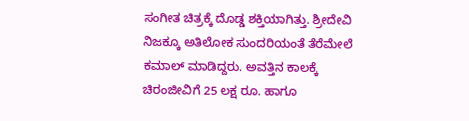ಸಂಗೀತ ಚಿತ್ರಕ್ಕೆ ದೊಡ್ಡ ಶಕ್ತಿಯಾಗಿತ್ತು. ಶ್ರೀದೇವಿ ನಿಜಕ್ಕೂ ಅತಿಲೋಕ ಸುಂದರಿಯಂತೆ ತೆರೆಮೇಲೆ ಕಮಾಲ್ ಮಾಡಿದ್ದರು. ಅವತ್ತಿನ ಕಾಲಕ್ಕೆ ಚಿರಂಜೀವಿಗೆ 25 ಲಕ್ಷ ರೂ. ಹಾಗೂ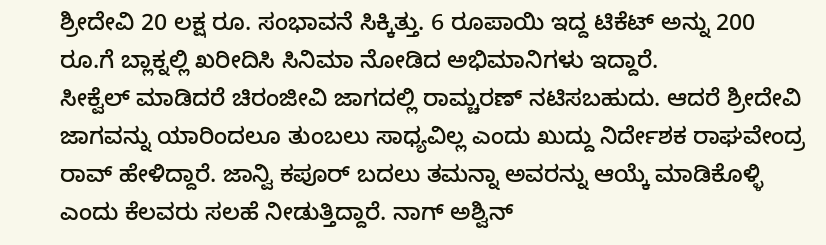ಶ್ರೀದೇವಿ 20 ಲಕ್ಷ ರೂ. ಸಂಭಾವನೆ ಸಿಕ್ಕಿತ್ತು. 6 ರೂಪಾಯಿ ಇದ್ದ ಟಿಕೆಟ್ ಅನ್ನು 200 ರೂ.ಗೆ ಬ್ಲಾಕ್ನಲ್ಲಿ ಖರೀದಿಸಿ ಸಿನಿಮಾ ನೋಡಿದ ಅಭಿಮಾನಿಗಳು ಇದ್ದಾರೆ.
ಸೀಕ್ವೆಲ್ ಮಾಡಿದರೆ ಚಿರಂಜೀವಿ ಜಾಗದಲ್ಲಿ ರಾಮ್ಚರಣ್ ನಟಿಸಬಹುದು. ಆದರೆ ಶ್ರೀದೇವಿ ಜಾಗವನ್ನು ಯಾರಿಂದಲೂ ತುಂಬಲು ಸಾಧ್ಯವಿಲ್ಲ ಎಂದು ಖುದ್ದು ನಿರ್ದೇಶಕ ರಾಘವೇಂದ್ರ ರಾವ್ ಹೇಳಿದ್ದಾರೆ. ಜಾನ್ವಿ ಕಪೂರ್ ಬದಲು ತಮನ್ನಾ ಅವರನ್ನು ಆಯ್ಕೆ ಮಾಡಿಕೊಳ್ಳಿ ಎಂದು ಕೆಲವರು ಸಲಹೆ ನೀಡುತ್ತಿದ್ದಾರೆ. ನಾಗ್ ಅಶ್ವಿನ್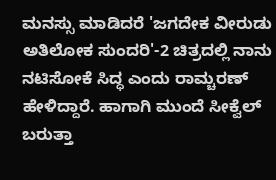ಮನಸ್ಸು ಮಾಡಿದರೆ 'ಜಗದೇಕ ವೀರುಡು ಅತಿಲೋಕ ಸುಂದರಿ'-2 ಚಿತ್ರದಲ್ಲಿ ನಾನು ನಟಿಸೋಕೆ ಸಿದ್ಧ ಎಂದು ರಾಮ್ಚರಣ್ ಹೇಳಿದ್ದಾರೆ. ಹಾಗಾಗಿ ಮುಂದೆ ಸೀಕ್ವೆಲ್ ಬರುತ್ತಾ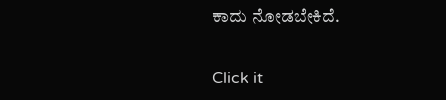ಕಾದು ನೋಡಬೇಕಿದೆ.


Click it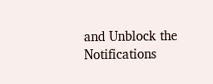and Unblock the Notifications